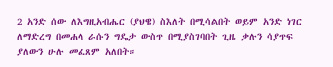2 አንድ ሰው ለእግዚአብሔር (ያህዌ) ስእለት በሚሳልበት ወይም አንድ ነገር ለማድረግ በመሐላ ራሱን ግዴታ ውስጥ በሚያስገባበት ጊዜ ቃሉን ሳያጥፍ ያለውን ሁሉ መፈጸም አለበት።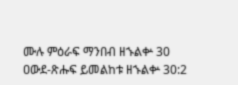ሙሉ ምዕራፍ ማንበብ ዘኁልቍ 30
ዐውደ-ጽሑፍ ይመልከቱ ዘኁልቍ 30:2